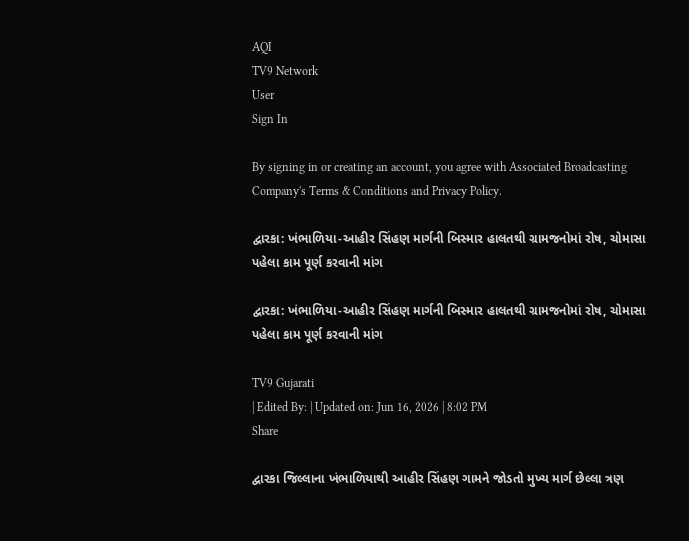AQI
TV9 Network
User
Sign In

By signing in or creating an account, you agree with Associated Broadcasting Company's Terms & Conditions and Privacy Policy.

દ્વારકા: ખંભાળિયા-આહીર સિંહણ માર્ગની બિસ્માર હાલતથી ગ્રામજનોમાં રોષ, ચોમાસા પહેલા કામ પૂર્ણ કરવાની માંગ

દ્વારકા: ખંભાળિયા-આહીર સિંહણ માર્ગની બિસ્માર હાલતથી ગ્રામજનોમાં રોષ, ચોમાસા પહેલા કામ પૂર્ણ કરવાની માંગ

TV9 Gujarati
| Edited By: | Updated on: Jun 16, 2026 | 8:02 PM
Share

દ્વારકા જિલ્લાના ખંભાળિયાથી આહીર સિંહણ ગામને જોડતો મુખ્ય માર્ગ છેલ્લા ત્રણ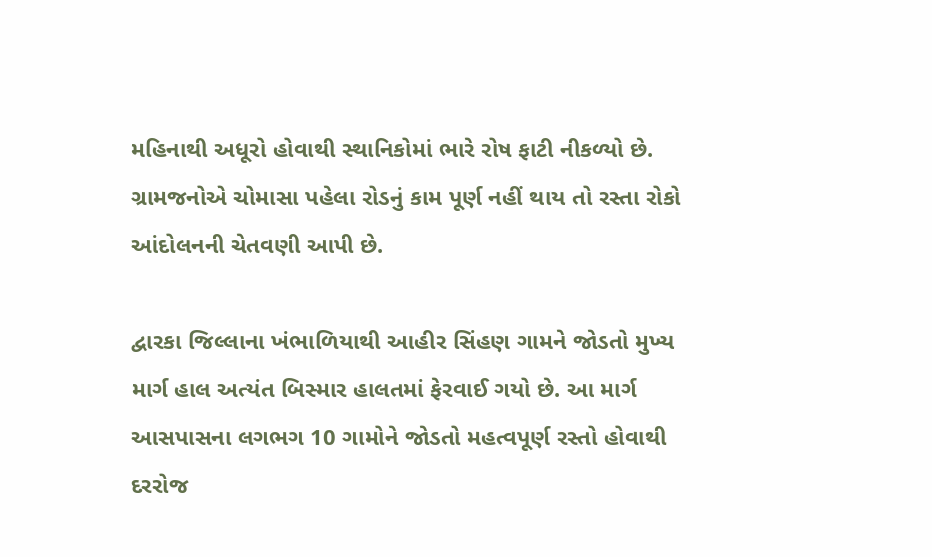મહિનાથી અધૂરો હોવાથી સ્થાનિકોમાં ભારે રોષ ફાટી નીકળ્યો છે. ગ્રામજનોએ ચોમાસા પહેલા રોડનું કામ પૂર્ણ નહીં થાય તો રસ્તા રોકો આંદોલનની ચેતવણી આપી છે.

દ્વારકા જિલ્લાના ખંભાળિયાથી આહીર સિંહણ ગામને જોડતો મુખ્ય માર્ગ હાલ અત્યંત બિસ્માર હાલતમાં ફેરવાઈ ગયો છે. આ માર્ગ આસપાસના લગભગ 10 ગામોને જોડતો મહત્વપૂર્ણ રસ્તો હોવાથી દરરોજ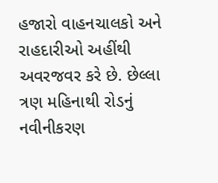હજારો વાહનચાલકો અને રાહદારીઓ અહીંથી અવરજવર કરે છે. છેલ્લા ત્રણ મહિનાથી રોડનું નવીનીકરણ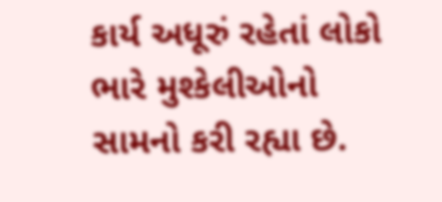કાર્ય અધૂરું રહેતાં લોકો ભારે મુશ્કેલીઓનો સામનો કરી રહ્યા છે.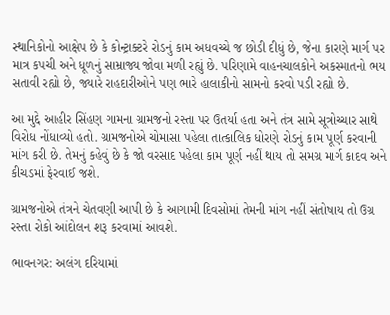સ્થાનિકોનો આક્ષેપ છે કે કોન્ટ્રાક્ટરે રોડનું કામ અધવચ્ચે જ છોડી દીધું છે, જેના કારણે માર્ગ પર માત્ર કપચી અને ધૂળનું સામ્રાજ્ય જોવા મળી રહ્યું છે. પરિણામે વાહનચાલકોને અકસ્માતનો ભય સતાવી રહ્યો છે, જ્યારે રાહદારીઓને પણ ભારે હાલાકીનો સામનો કરવો પડી રહ્યો છે.

આ મુદ્દે આહીર સિંહણ ગામના ગ્રામજનો રસ્તા પર ઉતર્યા હતા અને તંત્ર સામે સૂત્રોચ્ચાર સાથે વિરોધ નોંધાવ્યો હતો. ગ્રામજનોએ ચોમાસા પહેલા તાત્કાલિક ધોરણે રોડનું કામ પૂર્ણ કરવાની માંગ કરી છે. તેમનું કહેવું છે કે જો વરસાદ પહેલા કામ પૂર્ણ નહીં થાય તો સમગ્ર માર્ગ કાદવ અને કીચડમાં ફેરવાઈ જશે.

ગ્રામજનોએ તંત્રને ચેતવણી આપી છે કે આગામી દિવસોમાં તેમની માંગ નહીં સંતોષાય તો ઉગ્ર રસ્તા રોકો આંદોલન શરૂ કરવામાં આવશે.

ભાવનગર: અલંગ દરિયામાં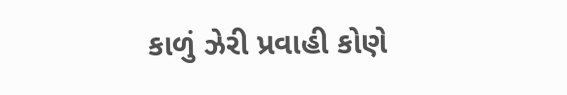કાળું ઝેરી પ્રવાહી કોણે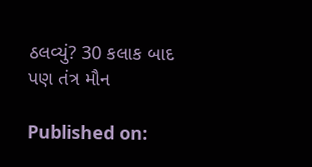ઠલવ્યું? 30 કલાક બાદ પણ તંત્ર મૌન

Published on: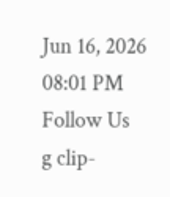Jun 16, 2026 08:01 PM
Follow Us
g clip-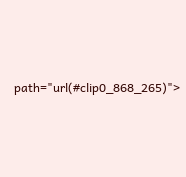path="url(#clip0_868_265)">